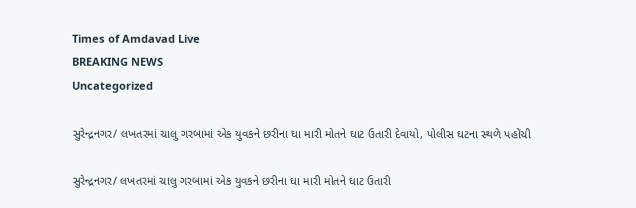Times of Amdavad Live
BREAKING NEWS
Uncategorized

સુરેન્દ્રનગર/ લખતરમાં ચાલુ ગરબામાં એક યુવકને છરીના ઘા મારી મોતને ઘાટ ઉતારી દેવાયો, પોલીસ ઘટના સ્થળે પહોંચી

સુરેન્દ્રનગર/ લખતરમાં ચાલુ ગરબામાં એક યુવકને છરીના ઘા મારી મોતને ઘાટ ઉતારી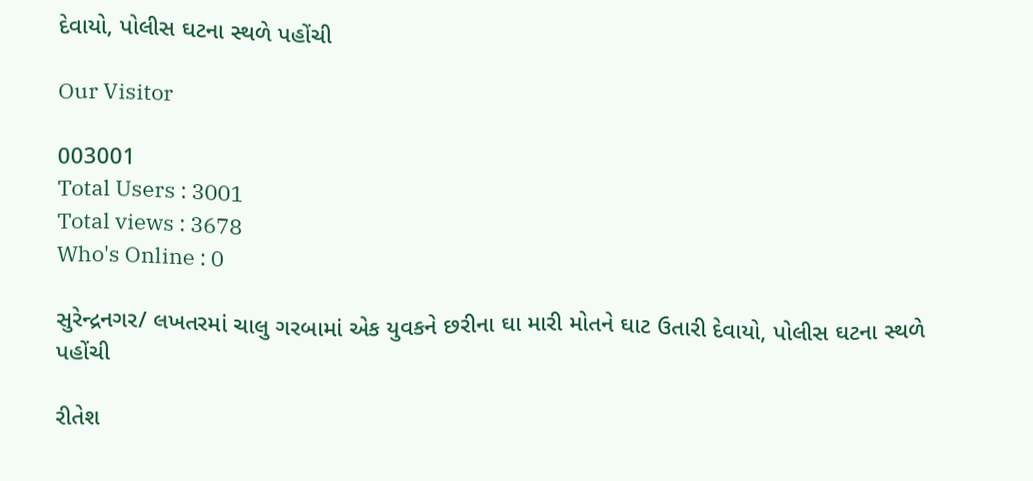દેવાયો, પોલીસ ઘટના સ્થળે પહોંચી

Our Visitor

003001
Total Users : 3001
Total views : 3678
Who's Online : 0

સુરેન્દ્રનગર/ લખતરમાં ચાલુ ગરબામાં એક યુવકને છરીના ઘા મારી મોતને ઘાટ ઉતારી દેવાયો, પોલીસ ઘટના સ્થળે પહોંચી

રીતેશ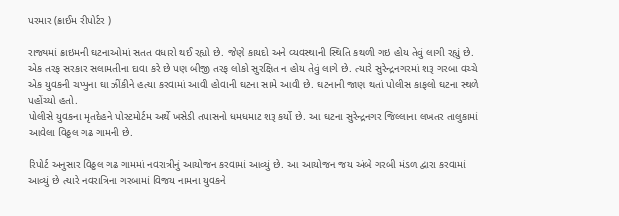પરમાર (ક્રાઈમ રીપોર્ટર )

રાજ્યમાં ક્રાઇમની ઘટનાઓમાં સતત વધારો થઈ રહ્યો છે. જેણે કાયદો અને વ્યવસ્થાની સ્થિતિ કથળી ગઇ હોય તેવું લાગી રહ્યું છે. એક તરફ સરકાર સલામતીના દાવા કરે છે પણ બીજી તરફ લોકો સુરક્ષિત ન હોય તેવું લાગે છે. ત્યારે સુરેન્દ્રનગરમાં શરૂ ગરબા વચ્ચે એક યુવકની ચપ્પુના ઘા ઝીંકીને હત્યા કરવામાં આવી હોવાની ઘટના સામે આવી છે. ઘટનાની જાણ થતાં પોલીસ કાફલો ઘટના સ્થળે પહોંચ્યો હતો.
પોલીસે યુવકના મૃતદેહને પોસ્ટમોર્ટમ અર્થે ખસેડી તપાસનો ધમધમાટ શરૂ કર્યો છે. આ ઘટના સુરેન્દ્રનગર જિલ્લાના લખતર તાલુકામાં આવેલા વિઠ્ઠલ ગઢ ગામની છે.

રિપોર્ટ અનુસાર વિઠ્ઠલ ગઢ ગામમાં નવરાત્રીનું આયોજન કરવામાં આવ્યું છે. આ આયોજન જય અંબે ગરબી મંડળ દ્વારા કરવામાં આવ્યું છે ત્યારે નવરાત્રિના ગરબામાં વિજય નામના યુવકને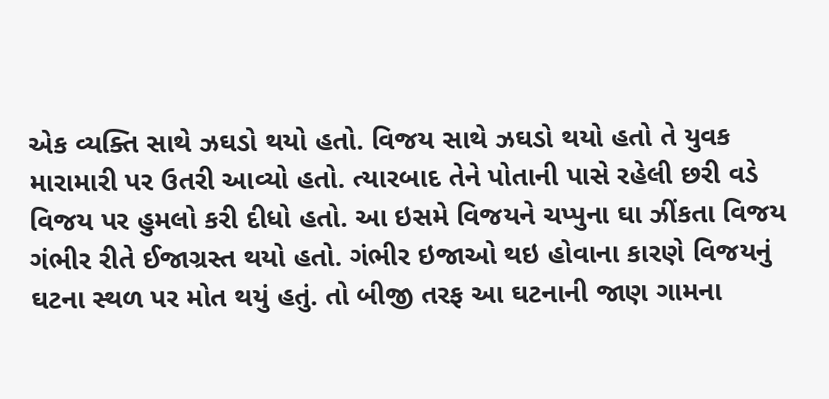એક વ્યક્તિ સાથે ઝઘડો થયો હતો. વિજય સાથે ઝઘડો થયો હતો તે યુવક મારામારી પર ઉતરી આવ્યો હતો. ત્યારબાદ તેને પોતાની પાસે રહેલી છરી વડે વિજય પર હુમલો કરી દીધો હતો. આ ઇસમે વિજયને ચપ્પુના ઘા ઝીંકતા વિજય ગંભીર રીતે ઈજાગ્રસ્ત થયો હતો. ગંભીર ઇજાઓ થઇ હોવાના કારણે વિજયનું ઘટના સ્થળ પર મોત થયું હતું. તો બીજી તરફ આ ઘટનાની જાણ ગામના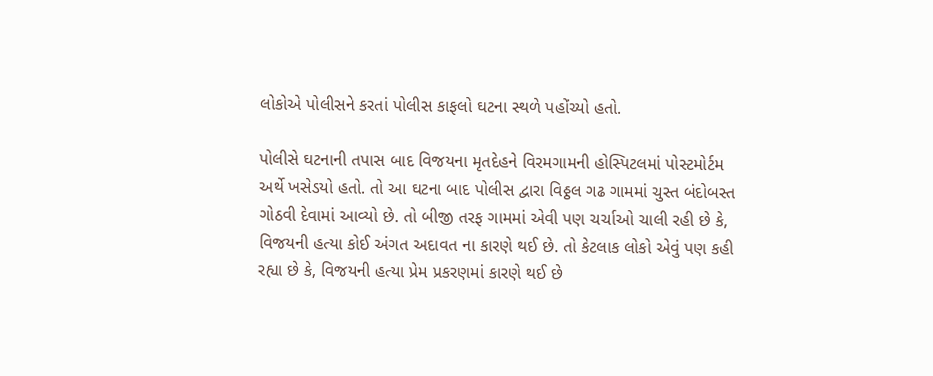લોકોએ પોલીસને કરતાં પોલીસ કાફલો ઘટના સ્થળે પહોંચ્યો હતો.

પોલીસે ઘટનાની તપાસ બાદ વિજયના મૃતદેહને વિરમગામની હોસ્પિટલમાં પોસ્ટમોર્ટમ અર્થે ખસેડયો હતો. તો આ ઘટના બાદ પોલીસ દ્વારા વિઠ્ઠલ ગઢ ગામમાં ચુસ્ત બંદોબસ્ત ગોઠવી દેવામાં આવ્યો છે. તો બીજી તરફ ગામમાં એવી પણ ચર્ચાઓ ચાલી રહી છે કે, વિજયની હત્યા કોઈ અંગત અદાવત ના કારણે થઈ છે. તો કેટલાક લોકો એવું પણ કહી રહ્યા છે કે, વિજયની હત્યા પ્રેમ પ્રકરણમાં કારણે થઈ છે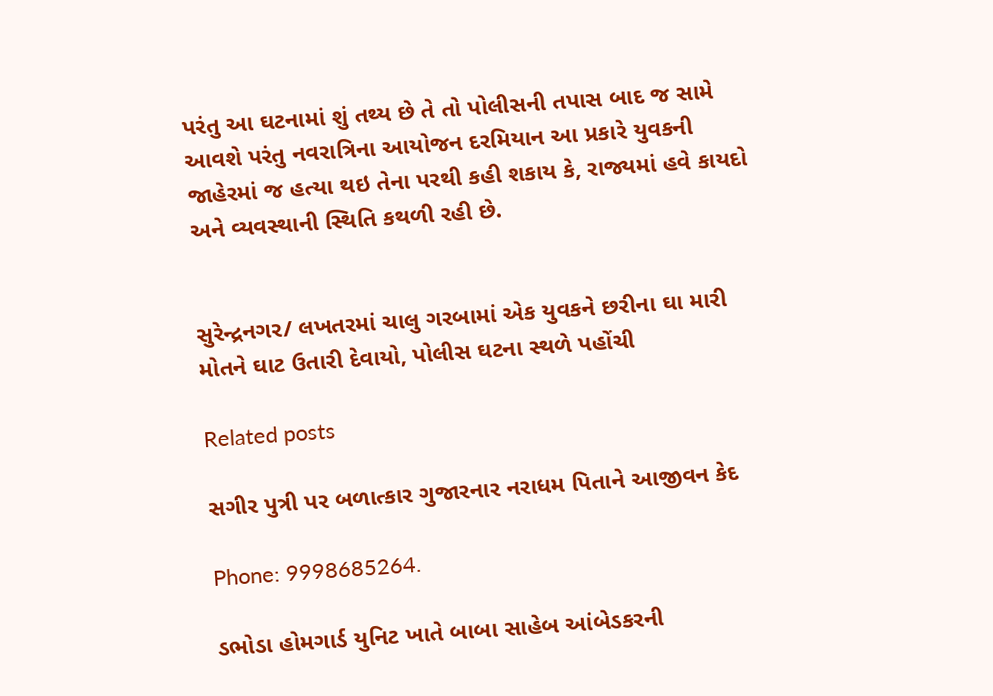પરંતુ આ ઘટનામાં શું તથ્ય છે તે તો પોલીસની તપાસ બાદ જ સામે આવશે પરંતુ નવરાત્રિના આયોજન દરમિયાન આ પ્રકારે યુવકની જાહેરમાં જ હત્યા થઇ તેના પરથી કહી શકાય કે, રાજ્યમાં હવે કાયદો અને વ્યવસ્થાની સ્થિતિ કથળી રહી છે.


સુરેન્દ્રનગર/ લખતરમાં ચાલુ ગરબામાં એક યુવકને છરીના ઘા મારી મોતને ઘાટ ઉતારી દેવાયો, પોલીસ ઘટના સ્થળે પહોંચી

Related posts

સગીર પુત્રી પર બળાત્કાર ગુજારનાર નરાધમ પિતાને આજીવન કેદ

Phone: 9998685264.

ડભોડા હોમગાર્ડ યુનિટ ખાતે બાબા સાહેબ આંબેડકરની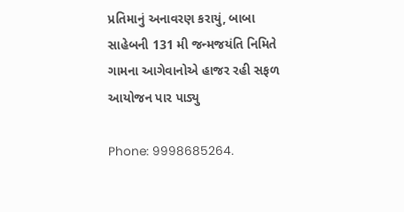પ્રતિમાનું અનાવરણ કરાયું, બાબા સાહેબની 131 મી જન્મજયંતિ નિમિતે ગામના આગેવાનોએ હાજર રહી સફળ આયોજન પાર પાડ્યુ

Phone: 9998685264.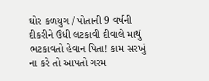ઘોર કળયુગ / પોતાની 9 વર્ષની દીકરીને ઉંધી લટકાવી દીવાલે માથું ભટકાવતો હેવાન પિતા! કામ સરખું ના કરે તો આપતો ગરમ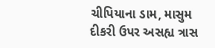ચીપિયાના ડામ, માસુમ દીકરી ઉપર અસહ્ય ત્રાસ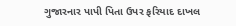ગુજારનાર પાપી પિતા ઉપર ફરિયાદ દાખલ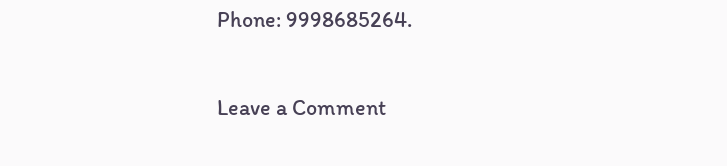Phone: 9998685264.

Leave a Comment